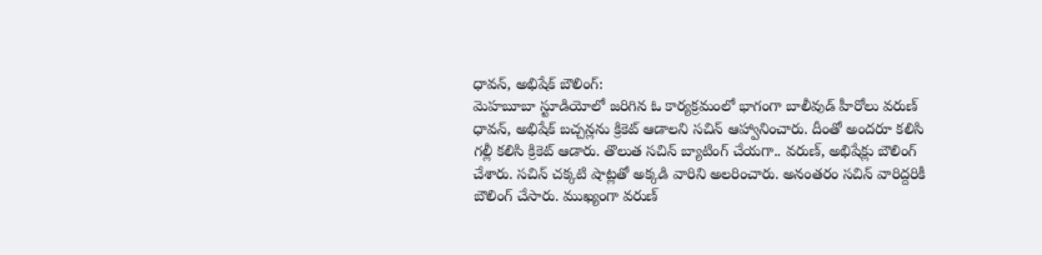ధావన్, అభిషేక్ బౌలింగ్:
మెహబూబా స్టూడియోలో జరిగిన ఓ కార్యక్రమంలో భాగంగా బాలీవుడ్ హీరోలు వరుణ్ ధావన్, అభిషేక్ బచ్చన్లను క్రికెట్ ఆడాలని సచిన్ ఆహ్వానించారు. దీంతో అందరూ కలిసి గల్లీ కలిసి క్రికెట్ ఆడారు. తొలుత సచిన్ బ్యాటింగ్ చేయగా.. వరుణ్, అభిషేక్లు బౌలింగ్ చేశారు. సచిన్ చక్కటి షాట్లతో అక్కడి వారిని అలరించారు. అనంతరం సచిన్ వారిద్దరికీ బౌలింగ్ చేసారు. ముఖ్యంగా వరుణ్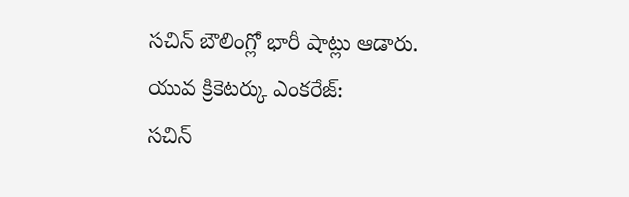సచిన్ బౌలింగ్లో భారీ షాట్లు ఆడారు.
యువ క్రికెటర్కు ఎంకరేజ్:
సచిన్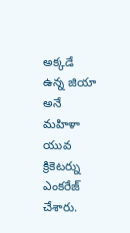అక్కడే ఉన్న జియా అనే మహిళా యువ క్రికెటర్ను ఎంకరేజ్ చేశారు.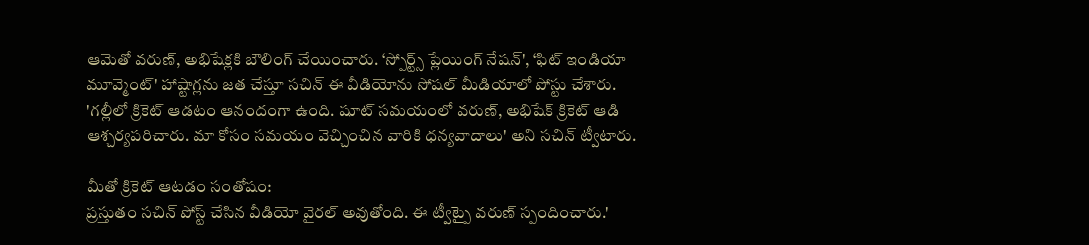ఆమెతో వరుణ్, అభిషేక్లకి బౌలింగ్ చేయించారు. ‘స్పోర్ట్స్ ప్లేయింగ్ నేషన్', ‘ఫిట్ ఇండియా మూవ్మెంట్' హాష్టాగ్లను జత చేస్తూ సచిన్ ఈ వీడియోను సోషల్ మీడియాలో పోస్టు చేశారు. 'గల్లీలో క్రికెట్ ఆడటం ఆనందంగా ఉంది. షూట్ సమయంలో వరుణ్, అభిషేక్ క్రికెట్ ఆడి ఆశ్చర్యపరిచారు. మా కోసం సమయం వెచ్చించిన వారికి ధన్యవాదాలు' అని సచిన్ ట్వీటారు.

మీతో క్రికెట్ ఆటడం సంతోషం:
ప్రస్తుతం సచిన్ పోస్ట్ చేసిన వీడియో వైరల్ అవుతోంది. ఈ ట్వీట్పై వరుణ్ స్పందించారు.'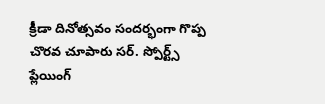క్రీడా దినోత్సవం సందర్భంగా గొప్ప చొరవ చూపారు సర్. స్పోర్ట్స్ ప్లేయింగ్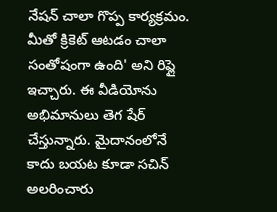నేషన్ చాలా గొప్ప కార్యక్రమం. మీతో క్రికెట్ ఆటడం చాలా సంతోషంగా ఉంది' అని రిప్లై ఇచ్చారు. ఈ వీడియోను అభిమానులు తెగ షేర్ చేస్తున్నారు. మైదానంలోనే కాదు బయట కూడా సచిన్ అలరించారు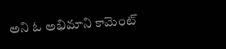అని ఓ అభిమాని కామెంట్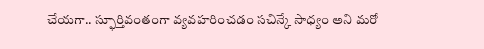చేయగా.. స్ఫూర్తివంతంగా వ్యవహరించడం సచిన్కే సాధ్యం అని మరో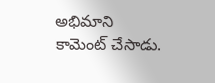అభిమాని కామెంట్ చేసాడు.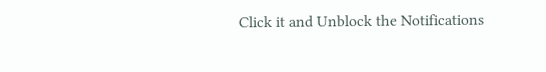Click it and Unblock the Notifications